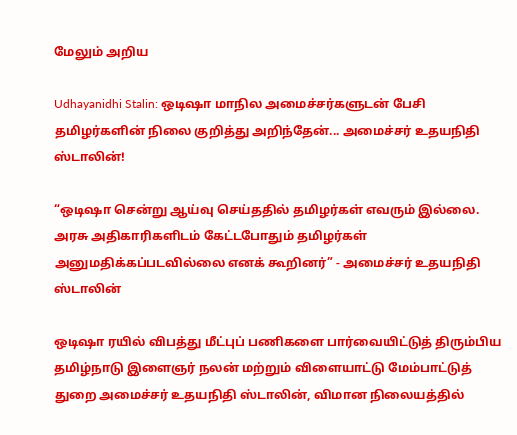மேலும் அறிய

Udhayanidhi Stalin: ஒடிஷா மாநில அமைச்சர்களுடன் பேசி தமிழர்களின் நிலை குறித்து அறிந்தேன்... அமைச்சர் உதயநிதி ஸ்டாலின்!

“ஒடிஷா சென்று ஆய்வு செய்ததில் தமிழர்கள் எவரும் இல்லை. அரசு அதிகாரிகளிடம் கேட்டபோதும் தமிழர்கள் அனுமதிக்கப்படவில்லை எனக் கூறினர்” - அமைச்சர் உதயநிதி ஸ்டாலின்

ஒடிஷா ரயில் விபத்து மீட்புப் பணிகளை பார்வையிட்டுத் திரும்பிய தமிழ்நாடு இளைஞர் நலன் மற்றும் விளையாட்டு மேம்பாட்டுத் துறை அமைச்சர் உதயநிதி ஸ்டாலின், விமான நிலையத்தில்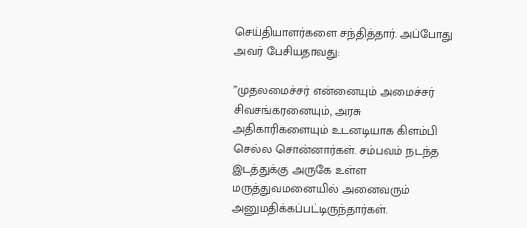செய்தியாளர்களை சந்தித்தார். அப்போது அவர் பேசியதாவது:

”முதலமைச்சர் என்னையும் அமைச்சர் சிவசங்கரனையும், அரசு அதிகாரிகளையும் உடனடியாக கிளம்பி செல்ல சொன்னார்கள். சம்பவம் நடந்த இடத்துக்கு அருகே உள்ள மருத்துவமனையில் அனைவரும் அனுமதிக்கப்பட்டிருந்தார்கள்.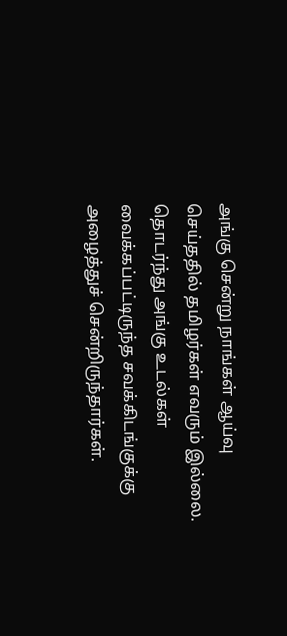அங்கு சென்று நாங்கள் ஆய்வு செய்ததில் தமிழர்கள் எவரும் இல்லை. தொடர்ந்து அங்கு உடல்கள் வைக்கப்பட்டிருந்த சவக்கிடங்குக்கு அழைத்துச் சென்றிருந்தார்கள்.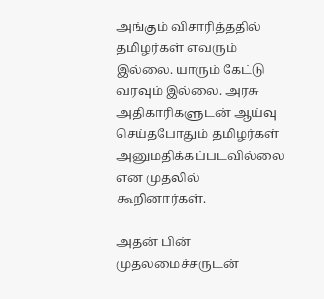அங்கும் விசாரித்ததில் தமிழர்கள் எவரும் இல்லை. யாரும் கேட்டு வரவும் இல்லை. அரசு அதிகாரிகளுடன் ஆய்வு செய்தபோதும் தமிழர்கள் அனுமதிக்கப்படவில்லை என முதலில் கூறினார்கள்.

அதன் பின் முதலமைச்சருடன்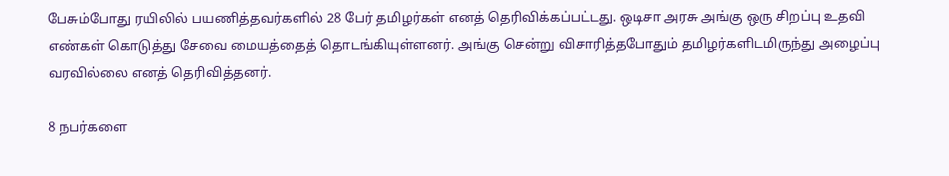பேசும்போது ரயிலில் பயணித்தவர்களில் 28 பேர் தமிழர்கள் எனத் தெரிவிக்கப்பட்டது. ஒடிசா அரசு அங்கு ஒரு சிறப்பு உதவி எண்கள் கொடுத்து சேவை மையத்தைத் தொடங்கியுள்ளனர். அங்கு சென்று விசாரித்தபோதும் தமிழர்களிடமிருந்து அழைப்பு வரவில்லை எனத் தெரிவித்தனர்.

8 நபர்களை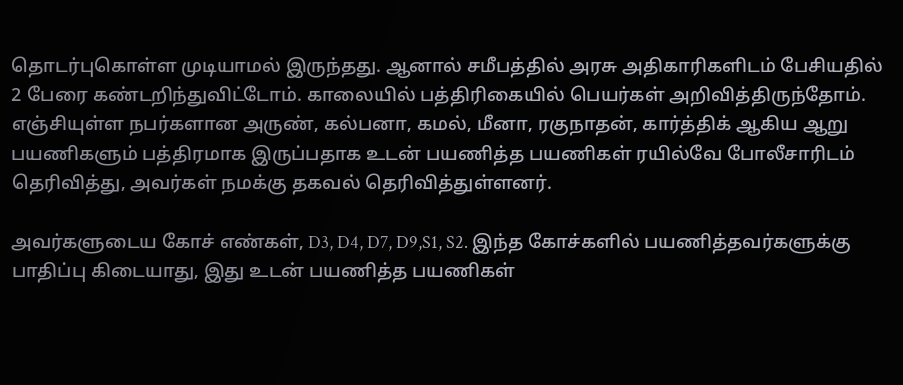தொடர்புகொள்ள முடியாமல் இருந்தது. ஆனால் சமீபத்தில் அரசு அதிகாரிகளிடம் பேசியதில் 2 பேரை கண்டறிந்துவிட்டோம். காலையில் பத்திரிகையில் பெயர்கள் அறிவித்திருந்தோம். எஞ்சியுள்ள நபர்களான அருண், கல்பனா, கமல், மீனா, ரகுநாதன், கார்த்திக் ஆகிய ஆறு பயணிகளும் பத்திரமாக இருப்பதாக உடன் பயணித்த பயணிகள் ரயில்வே போலீசாரிடம் தெரிவித்து, அவர்கள் நமக்கு தகவல் தெரிவித்துள்ளனர்.

அவர்களுடைய கோச் எண்கள், D3, D4, D7, D9,S1, S2. இந்த கோச்களில் பயணித்தவர்களுக்கு பாதிப்பு கிடையாது, இது உடன் பயணித்த பயணிகள்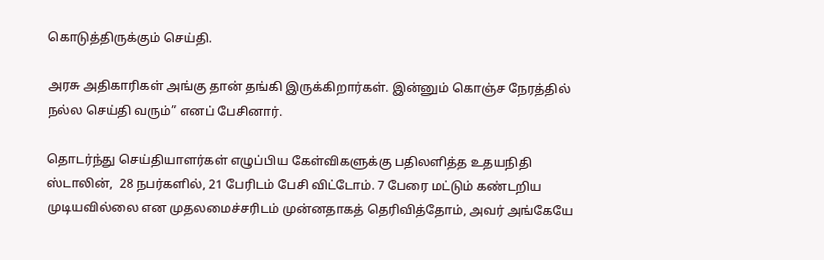கொடுத்திருக்கும் செய்தி.

அரசு அதிகாரிகள் அங்கு தான் தங்கி இருக்கிறார்கள். இன்னும் கொஞ்ச நேரத்தில் நல்ல செய்தி வரும்” எனப் பேசினார்.

தொடர்ந்து செய்தியாளர்கள் எழுப்பிய கேள்விகளுக்கு பதிலளித்த உதயநிதி ஸ்டாலின்,  28 நபர்களில், 21 பேரிடம் பேசி விட்டோம். 7 பேரை மட்டும் கண்டறிய முடியவில்லை என முதலமைச்சரிடம் முன்னதாகத் தெரிவித்தோம், அவர் அங்கேயே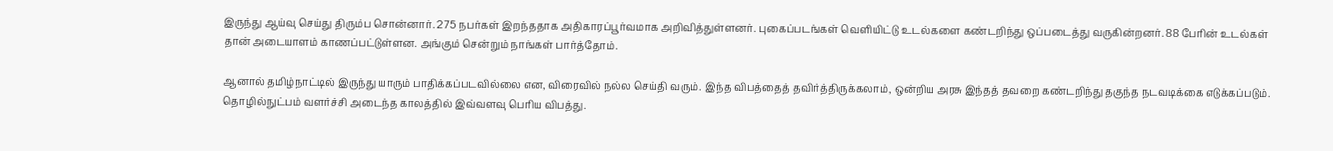இருந்து ஆய்வு செய்து திரும்ப சொன்னார். 275 நபர்கள் இறந்ததாக அதிகாரப்பூர்வமாக அறிவித்துள்ளனர். புகைப்படங்கள் வெளியிட்டு உடல்களை கண்டறிந்து ஒப்படைத்து வருகின்றனர். 88 பேரின் உடல்கள் தான் அடையாளம் காணப்பட்டுள்ளன. அங்கும் சென்றும் நாங்கள் பார்த்தோம்.

ஆனால் தமிழ்நாட்டில் இருந்து யாரும் பாதிக்கப்படவில்லை என, விரைவில் நல்ல செய்தி வரும். இந்த விபத்தைத் தவிர்த்திருக்கலாம், ஒன்றிய அரசு இந்தத் தவறை கண்டறிந்து தகுந்த நடவடிக்கை எடுக்கப்படும். தொழில்நுட்பம் வளர்ச்சி அடைந்த காலத்தில் இவ்வளவு பெரிய விபத்து.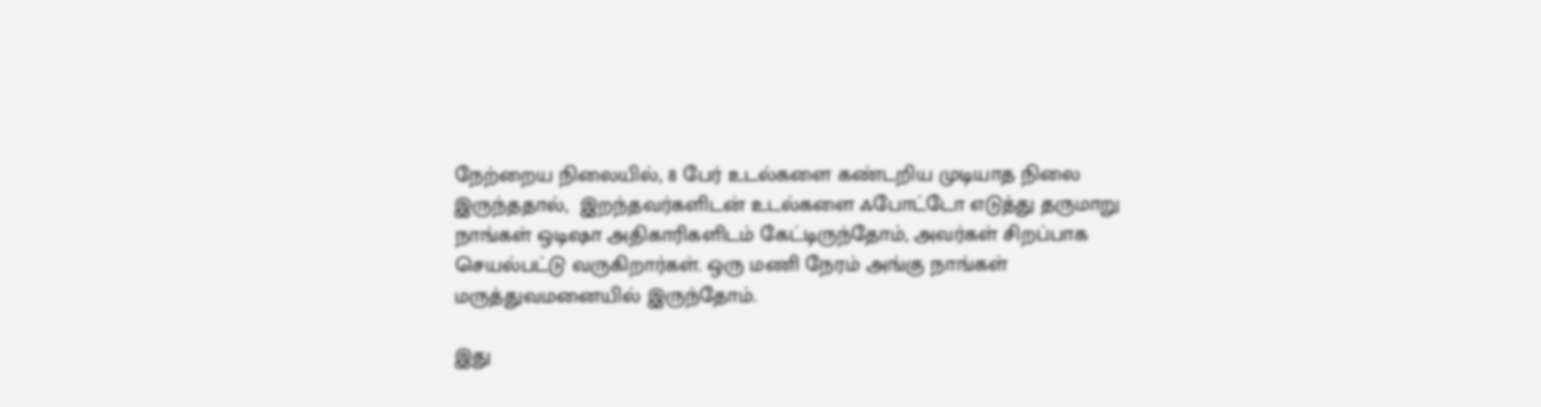நேற்றைய நிலையில், 8 பேர் உடல்களை கண்டறிய முடியாத நிலை இருந்ததால்,  இறந்தவர்களிடன் உடல்களை ஃபோட்டோ எடுத்து தருமாறு நாங்கள் ஒடிஷா அதிகாரிகளிடம் கேட்டிருந்தோம், அவர்கள் சிறப்பாக செயல்பட்டு வருகிறார்கள். ஒரு மணி நேரம் அங்கு நாங்கள் மருத்துவமனையில் இருந்தோம்.

இது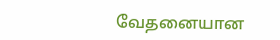வேதனையான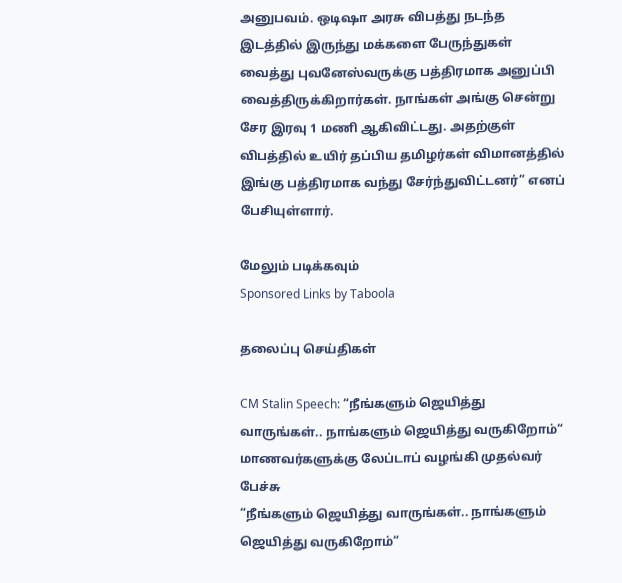அனுபவம். ஒடிஷா அரசு விபத்து நடந்த இடத்தில் இருந்து மக்களை பேருந்துகள் வைத்து புவனேஸ்வருக்கு பத்திரமாக அனுப்பி வைத்திருக்கிறார்கள். நாங்கள் அங்கு சென்று சேர இரவு 1 மணி ஆகிவிட்டது. அதற்குள் விபத்தில் உயிர் தப்பிய தமிழர்கள் விமானத்தில் இங்கு பத்திரமாக வந்து சேர்ந்துவிட்டனர்” எனப் பேசியுள்ளார்.

மேலும் படிக்கவும்
Sponsored Links by Taboola

தலைப்பு செய்திகள்

CM Stalin Speech: “நீங்களும் ஜெயித்து வாருங்கள்.. நாங்களும் ஜெயித்து வருகிறோம்“ மாணவர்களுக்கு லேப்டாப் வழங்கி முதல்வர் பேச்சு
“நீங்களும் ஜெயித்து வாருங்கள்.. நாங்களும் ஜெயித்து வருகிறோம்“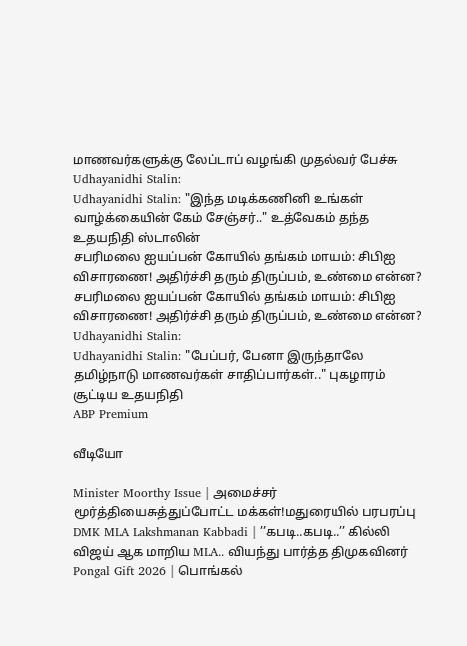மாணவர்களுக்கு லேப்டாப் வழங்கி முதல்வர் பேச்சு
Udhayanidhi Stalin:
Udhayanidhi Stalin: "இந்த மடிக்கணினி உங்கள் வாழ்க்கையின் கேம் சேஞ்சர்.." உத்வேகம் தந்த உதயநிதி ஸ்டாலின்
சபரிமலை ஐயப்பன் கோயில் தங்கம் மாயம்: சிபிஐ விசாரணை! அதிர்ச்சி தரும் திருப்பம், உண்மை என்ன?
சபரிமலை ஐயப்பன் கோயில் தங்கம் மாயம்: சிபிஐ விசாரணை! அதிர்ச்சி தரும் திருப்பம், உண்மை என்ன?
Udhayanidhi Stalin:
Udhayanidhi Stalin: "பேப்பர், பேனா இருந்தாலே தமிழ்நாடு மாணவர்கள் சாதிப்பார்கள்.." புகழாரம் சூட்டிய உதயநிதி
ABP Premium

வீடியோ

Minister Moorthy Issue | அமைச்சர் மூர்த்தியைசுத்துப்போட்ட மக்கள்!மதுரையில் பரபரப்பு
DMK MLA Lakshmanan Kabbadi | ’’கபடி..கபடி..’’ கில்லி விஜய் ஆக மாறிய MLA.. வியந்து பார்த்த திமுகவினர்
Pongal Gift 2026 | பொங்கல்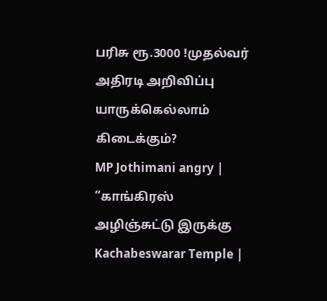பரிசு ரூ.3000 !முதல்வர் அதிரடி அறிவிப்பு யாருக்கெல்லாம் கிடைக்கும்?
MP Jothimani angry | ”காங்கிரஸ் அழிஞ்சுட்டு இருக்கு
Kachabeswarar Temple |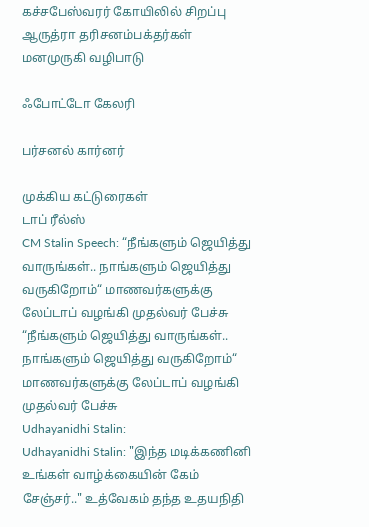கச்சபேஸ்வரர் கோயிலில் சிறப்பு ஆருத்ரா தரிசனம்பக்தர்கள் மனமுருகி வழிபாடு

ஃபோட்டோ கேலரி

பர்சனல் கார்னர்

முக்கிய கட்டுரைகள்
டாப் ரீல்ஸ்
CM Stalin Speech: “நீங்களும் ஜெயித்து வாருங்கள்.. நாங்களும் ஜெயித்து வருகிறோம்“ மாணவர்களுக்கு லேப்டாப் வழங்கி முதல்வர் பேச்சு
“நீங்களும் ஜெயித்து வாருங்கள்.. நாங்களும் ஜெயித்து வருகிறோம்“ மாணவர்களுக்கு லேப்டாப் வழங்கி முதல்வர் பேச்சு
Udhayanidhi Stalin:
Udhayanidhi Stalin: "இந்த மடிக்கணினி உங்கள் வாழ்க்கையின் கேம் சேஞ்சர்.." உத்வேகம் தந்த உதயநிதி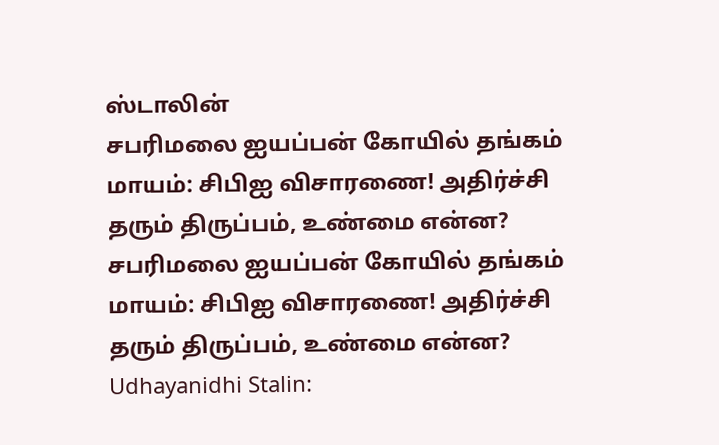ஸ்டாலின்
சபரிமலை ஐயப்பன் கோயில் தங்கம் மாயம்: சிபிஐ விசாரணை! அதிர்ச்சி தரும் திருப்பம், உண்மை என்ன?
சபரிமலை ஐயப்பன் கோயில் தங்கம் மாயம்: சிபிஐ விசாரணை! அதிர்ச்சி தரும் திருப்பம், உண்மை என்ன?
Udhayanidhi Stalin: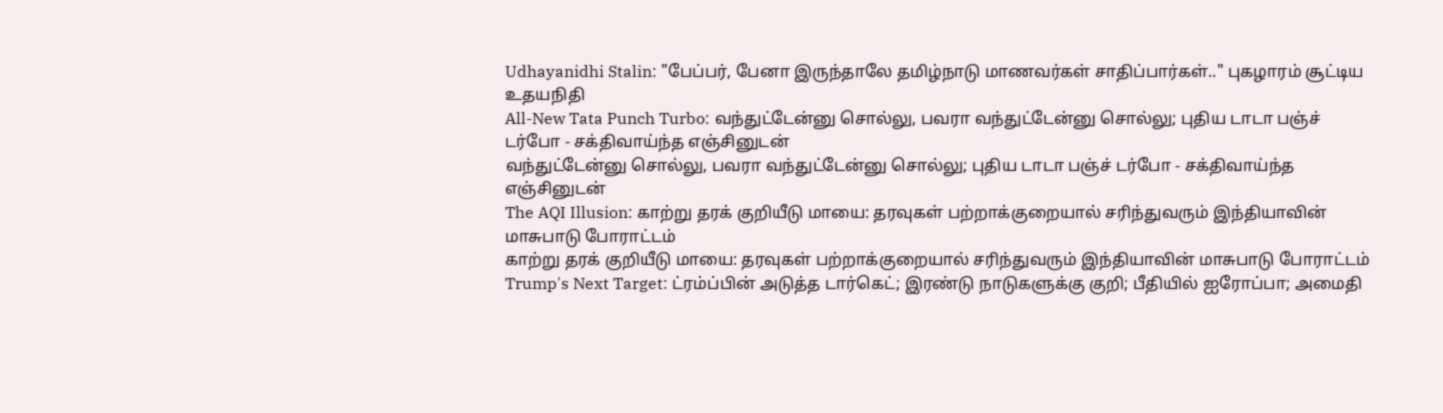Udhayanidhi Stalin: "பேப்பர், பேனா இருந்தாலே தமிழ்நாடு மாணவர்கள் சாதிப்பார்கள்.." புகழாரம் சூட்டிய உதயநிதி
All-New Tata Punch Turbo: வந்துட்டேன்னு சொல்லு, பவரா வந்துட்டேன்னு சொல்லு; புதிய டாடா பஞ்ச் டர்போ - சக்திவாய்ந்த எஞ்சினுடன்
வந்துட்டேன்னு சொல்லு, பவரா வந்துட்டேன்னு சொல்லு; புதிய டாடா பஞ்ச் டர்போ - சக்திவாய்ந்த எஞ்சினுடன்
The AQI Illusion: காற்று தரக் குறியீடு மாயை: தரவுகள் பற்றாக்குறையால் சரிந்துவரும் இந்தியாவின் மாசுபாடு போராட்டம்
காற்று தரக் குறியீடு மாயை: தரவுகள் பற்றாக்குறையால் சரிந்துவரும் இந்தியாவின் மாசுபாடு போராட்டம்
Trump's Next Target: ட்ரம்ப்பின் அடுத்த டார்கெட்; இரண்டு நாடுகளுக்கு குறி; பீதியில் ஐரோப்பா; அமைதி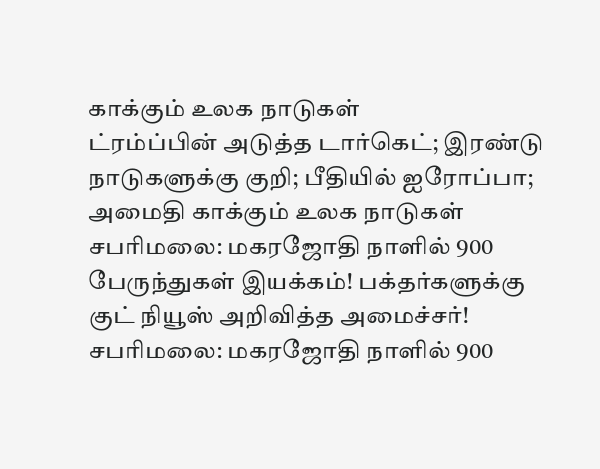காக்கும் உலக நாடுகள்
ட்ரம்ப்பின் அடுத்த டார்கெட்; இரண்டு நாடுகளுக்கு குறி; பீதியில் ஐரோப்பா; அமைதி காக்கும் உலக நாடுகள்
சபரிமலை: மகரஜோதி நாளில் 900 பேருந்துகள் இயக்கம்! பக்தர்களுக்கு குட் நியூஸ் அறிவித்த அமைச்சர்!
சபரிமலை: மகரஜோதி நாளில் 900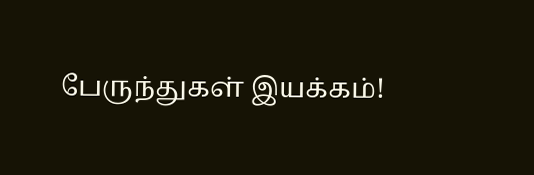பேருந்துகள் இயக்கம்!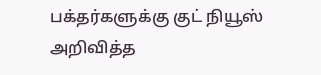பக்தர்களுக்கு குட் நியூஸ் அறிவித்த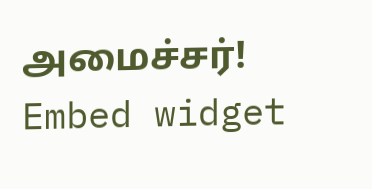அமைச்சர்!
Embed widget